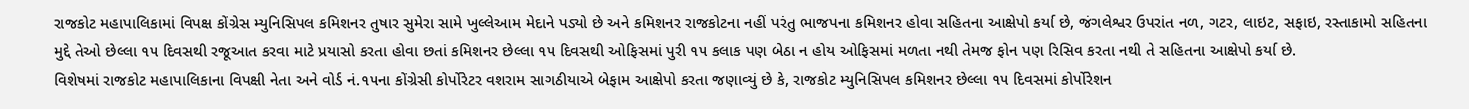રાજકોટ મહાપાલિકામાં વિપક્ષ કોંગ્રેસ મ્યુનિસિપલ કમિશનર તુષાર સુમેરા સામે ખુલ્લેઆમ મેદાને પડ્યો છે અને કમિશનર રાજકોટના નહીં પરંતુ ભાજપના કમિશનર હોવા સહિતના આક્ષેપો કર્યા છે, જંગલેશ્વર ઉપરાંત નળ, ગટર, લાઇટ, સફાઇ, રસ્તાકામો સહિતના મુદ્દે તેઓ છેલ્લા ૧૫ દિવસથી રજૂઆત કરવા માટે પ્રયાસો કરતા હોવા છતાં કમિશનર છેલ્લા ૧૫ દિવસથી ઓફિસમાં પુરી ૧૫ કલાક પણ બેઠા ન હોય ઓફિસમાં મળતા નથી તેમજ ફોન પણ રિસિવ કરતા નથી તે સહિતના આક્ષેપો કર્યા છે.
વિશેષમાં રાજકોટ મહાપાલિકાના વિપક્ષી નેતા અને વોર્ડ નં.૧૫ના કોંગ્રેસી કોર્પોરેટર વશરામ સાગઠીયાએ બેફામ આક્ષેપો કરતા જણાવ્યું છે કે, રાજકોટ મ્યુનિસિપલ કમિશનર છેલ્લા ૧૫ દિવસમાં કોર્પોરેશન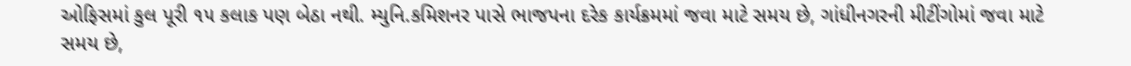ઓફિસમાં કુલ પૂરી ૧૫ કલાક પણ બેઠા નથી. મ્યુનિ.કમિશનર પાસે ભાજપના દરેક કાર્યક્રમમાં જવા માટે સમય છે, ગાંધીનગરની મીટીંગોમાં જવા માટે સમય છે,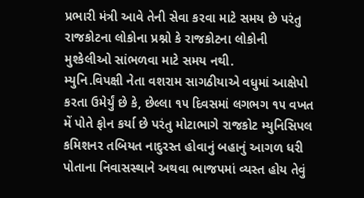પ્રભારી મંત્રી આવે તેની સેવા કરવા માટે સમય છે પરંતુ રાજકોટના લોકોના પ્રશ્નો કે રાજકોટના લોકોની મુશ્કેલીઓ સાંભળવા માટે સમય નથી.
મ્યુનિ.વિપક્ષી નેતા વશરામ સાગઠીયાએ વધુમાં આક્ષેપો કરતા ઉમેર્યું છે કે, છેલ્લા ૧૫ દિવસમાં લગભગ ૧૫ વખત મેં પોતે ફોન કર્યા છે પરંતુ મોટાભાગે રાજકોટ મ્યુનિસિપલ કમિશનર તબિયત નાદુરસ્ત હોવાનું બહાનું આગળ ધરી પોતાના નિવાસસ્થાને અથવા ભાજપમાં વ્યસ્ત હોય તેવું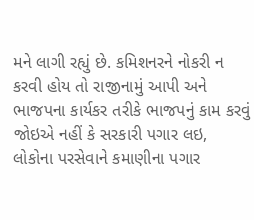મને લાગી રહ્યું છે. કમિશનરને નોકરી ન કરવી હોય તો રાજીનામું આપી અને ભાજપના કાર્યકર તરીકે ભાજપનું કામ કરવું જોઇએ નહીં કે સરકારી પગાર લઇ, લોકોના પરસેવાને કમાણીના પગાર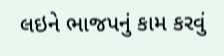લઇને ભાજપનું કામ કરવું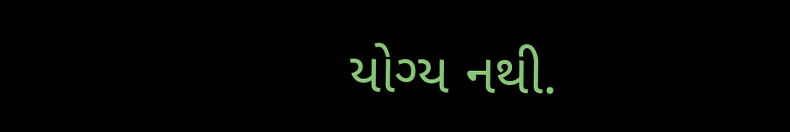યોગ્ય નથી.